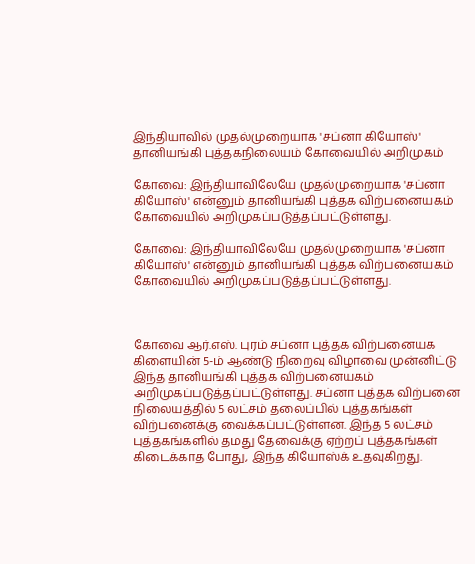இந்தியாவில் முதல்முறையாக 'சப்னா கியோஸ்' தானியங்கி புத்தகநிலையம் கோவையில் அறிமுகம்

கோவை: இந்தியாவிலேயே முதல்முறையாக 'சப்னா கியோஸ்' என்னும் தானியங்கி புத்தக விற்பனையகம் கோவையில் அறிமுகப்படுத்தப்பட்டுள்ளது.

கோவை: இந்தியாவிலேயே முதல்முறையாக 'சப்னா கியோஸ்' என்னும் தானியங்கி புத்தக விற்பனையகம் கோவையில் அறிமுகப்படுத்தப்பட்டுள்ளது.



கோவை ஆர்.எஸ். புரம் சப்னா புத்தக விற்பனையக கிளையின் 5-ம் ஆண்டு நிறைவு விழாவை முன்னிட்டு இந்த தானியங்கி புத்தக விற்பனையகம் அறிமுகப்படுத்தப்பட்டுள்ளது. சப்னா புத்தக விற்பனை நிலையத்தில் 5 லட்சம் தலைப்பில் புத்தகங்கள் விற்பனைக்கு வைக்கப்பட்டுள்ளன. இந்த 5 லட்சம் புத்தகங்களில் தமது தேவைக்கு ஏற்றப் புத்தகங்கள் கிடைக்காத போது, இந்த கியோஸ்க் உதவுகிறது.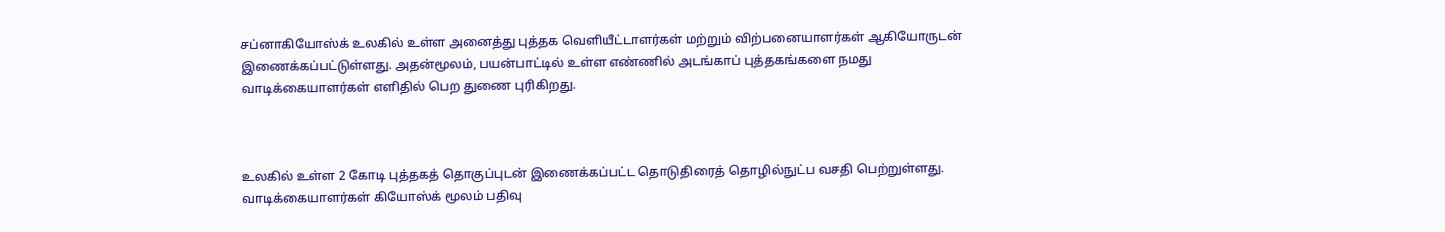சப்னாகியோஸ்க் உலகில் உள்ள அனைத்து புத்தக வெளியீட்டாளர்கள் மற்றும் விற்பனையாளர்கள் ஆகியோருடன் இணைக்கப்பட்டுள்ளது. அதன்மூலம், பயன்பாட்டில் உள்ள எண்ணில் அடங்காப் புத்தகங்களை நமது வாடிக்கையாளர்கள் எளிதில் பெற துணை புரிகிறது.



உலகில் உள்ள 2 கோடி புத்தகத் தொகுப்புடன் இணைக்கப்பட்ட தொடுதிரைத் தொழில்நுட்ப வசதி பெற்றுள்ளது. வாடிக்கையாளர்கள் கியோஸ்க் மூலம் பதிவு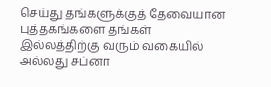செய்து தங்களுக்குத் தேவையான புத்தகங்களை தங்கள் இல்லத்திற்கு வரும் வகையில் அல்லது சப்னா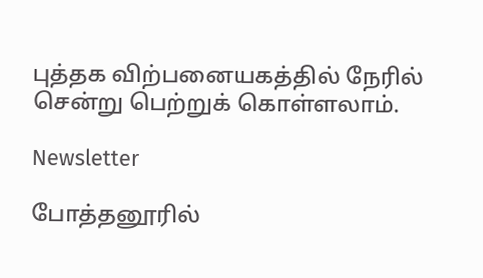புத்தக விற்பனையகத்தில் நேரில் சென்று பெற்றுக் கொள்ளலாம்.

Newsletter

போத்தனூரில்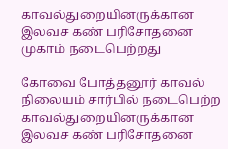காவல்துறையினருக்கான இலவச கண் பரிசோதனை முகாம் நடைபெற்றது

கோவை போத்தனூர் காவல் நிலையம் சார்பில் நடைபெற்ற காவல்துறையினருக்கான இலவச கண் பரிசோதனை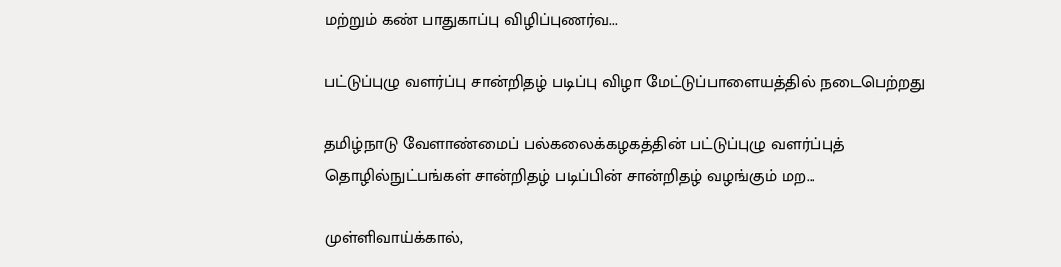மற்றும் கண் பாதுகாப்பு விழிப்புணர்வ...

பட்டுப்புழு வளர்ப்பு சான்றிதழ் படிப்பு விழா மேட்டுப்பாளையத்தில் நடைபெற்றது

தமிழ்நாடு வேளாண்மைப் பல்கலைக்கழகத்தின் பட்டுப்புழு வளர்ப்புத் தொழில்நுட்பங்கள் சான்றிதழ் படிப்பின் சான்றிதழ் வழங்கும் மற...

முள்ளிவாய்க்கால்,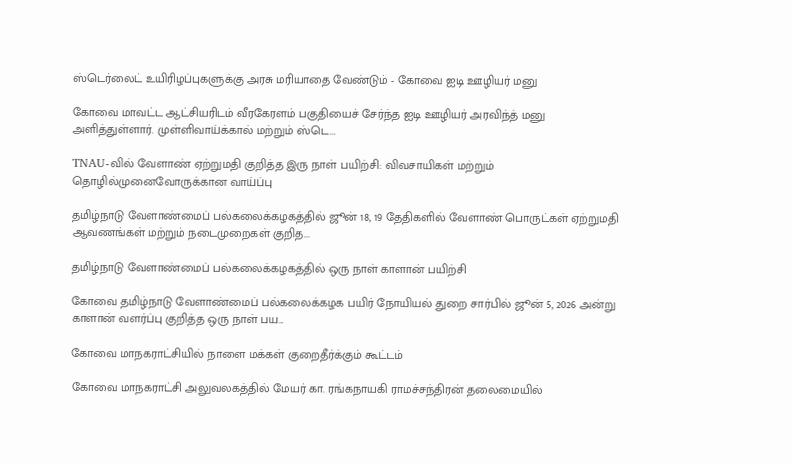ஸ்டெர்லைட் உயிரிழப்புகளுக்கு அரசு மரியாதை வேண்டும் - கோவை ஐடி ஊழியர் மனு

கோவை மாவட்ட ஆட்சியரிடம் வீரகேரளம் பகுதியைச் சேர்ந்த ஐடி ஊழியர் அரவிந்த் மனு அளித்துள்ளார். முள்ளிவாய்க்கால் மற்றும் ஸ்டெ...

TNAU-வில் வேளாண் ஏற்றுமதி குறித்த இரு நாள் பயிற்சி: விவசாயிகள் மற்றும் தொழில்முனைவோருக்கான வாய்ப்பு

தமிழ்நாடு வேளாண்மைப் பல்கலைக்கழகத்தில் ஜூன் 18, 19 தேதிகளில் வேளாண் பொருட்கள் ஏற்றுமதி ஆவணங்கள் மற்றும் நடைமுறைகள் குறித...

தமிழ்நாடு வேளாண்மைப் பல்கலைக்கழகத்தில் ஒரு நாள் காளான் பயிற்சி

கோவை தமிழ்நாடு வேளாண்மைப் பல்கலைக்கழக பயிர் நோயியல் துறை சார்பில் ஜூன் 5, 2026 அன்று காளான் வளர்ப்பு குறித்த ஒரு நாள் பய...

கோவை மாநகராட்சியில் நாளை மக்கள் குறைதீர்க்கும் கூட்டம்

கோவை மாநகராட்சி அலுவலகத்தில் மேயர் கா. ரங்கநாயகி ராமச்சந்திரன் தலைமையில்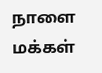நாளை மக்கள்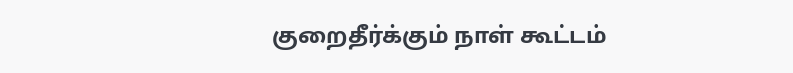குறைதீர்க்கும் நாள் கூட்டம்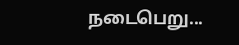நடைபெறு...